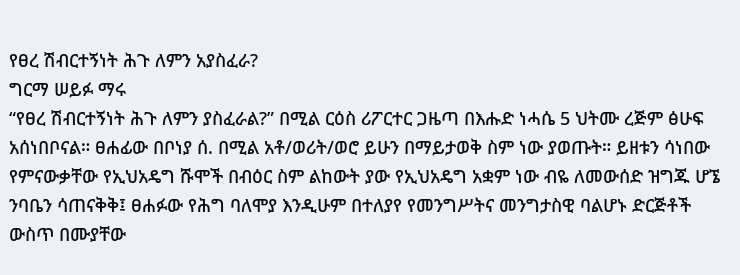የፀረ ሽብርተኝነት ሕጉ ለምን አያስፈራ?
ግርማ ሠይፉ ማሩ
“የፀረ ሽብርተኝነት ሕጉ ለምን ያስፈራል?” በሚል ርዕስ ሪፖርተር ጋዜጣ በእሑድ ነሓሴ 5 ህትሙ ረጅም ፅሁፍ አሰነበቦናል። ፀሐፊው በቦነያ ሰ. በሚል አቶ/ወሪት/ወሮ ይሁን በማይታወቅ ስም ነው ያወጡት። ይዘቱን ሳነበው የምናውቃቸው የኢህአዴግ ሹሞች በብዕር ስም ልከውት ያው የኢህአዴግ አቋም ነው ብዬ ለመውሰድ ዝግጁ ሆኜ ንባቤን ሳጠናቅቅ፤ ፀሐፉው የሕግ ባለሞያ እንዲሁም በተለያየ የመንግሥትና መንግታስዊ ባልሆኑ ድርጅቶች ውስጥ በሙያቸው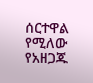ሰርተዋል የሚለው የአዘጋጁ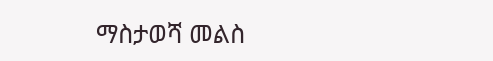ማስታወሻ መልስ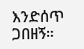እንድሰጥ ጋበዘኝ።